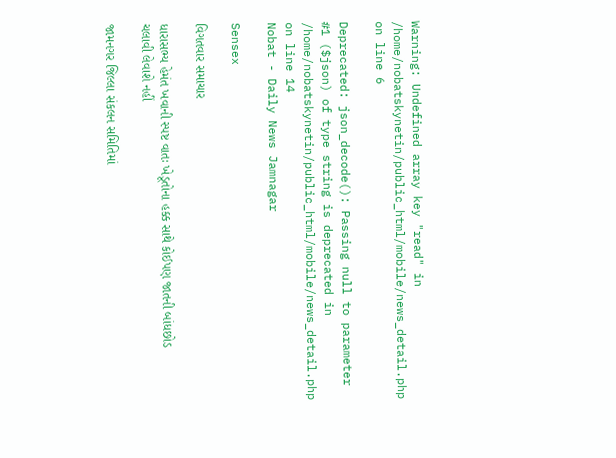Warning: Undefined array key "read" in /home/nobatskynetin/public_html/mobile/news_detail.php on line 6

Deprecated: json_decode(): Passing null to parameter #1 ($json) of type string is deprecated in /home/nobatskynetin/public_html/mobile/news_detail.php on line 14
Nobat - Daily News Jamnagar

Sensex

વિગતવાર સમાચાર

ધારાસભ્ય હેમંત ખવાની સ્પષ્ટ વાતઃ ખેડૂતોના હક્ક સાથે કોઈપણ જાતની બાંધછોડ ચલાવી લેવાશે નહીં

જામનગર જિલ્લા સંકલન સમિતિમાં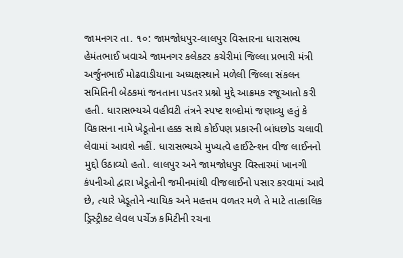જામનગર તા. ૧૦: જામજોધપુર-લાલપુર વિસ્તારના ધારાસભ્ય હેમંતભાઈ ખવાએ જામનગર કલેકટર કચેરીમાં જિલ્લા પ્રભારી મંત્રી અર્જુનભાઈ મોઢવાડીયાના અધ્યક્ષસ્થાને મળેલી જિલ્લા સંકલન સમિતિની બેઠકમાં જનતાના પડતર પ્રશ્નો મુદ્દે આક્રમક રજૂઆતો કરી હતી. ધારાસભ્યએ વહીવટી તંત્રને સ્પષ્ટ શબ્દોમાં જણાવ્યુ હતું કે વિકાસના નામે ખેડૂતોના હક્ક સાથે કોઈપણ પ્રકારની બાંધછોડ ચલાવી લેવામાં આવશે નહીં. ધારાસભ્યએ મુખ્યત્વે હાઈટેન્શન વીજ લાઈનનો મુદ્દો ઉઠાવ્યો હતો. લાલપુર અને જામજોધપુર વિસ્તારમાં ખાનગી કંપનીઓ દ્વારા ખેડૂતોની જમીનમાંથી વીજલાઈનો પસાર કરવામાં આવે છે, ત્યારે ખેડૂતોને ન્યાયિક અને મહત્તમ વળતર મળે તે માટે તાત્કાલિક ડ્રિસ્ટ્રીક્ટ લેવલ પર્ચેઝ કમિટીની રચના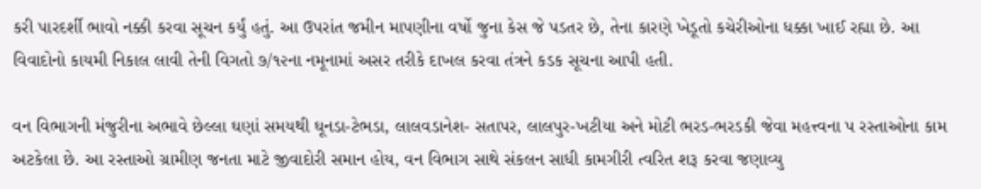કરી પારદર્શી ભાવો નક્કી કરવા સૂચન કર્યું હતું. આ ઉપરાંત જમીન માપણીના વર્ષો જુના કેસ જે પડતર છે, તેના કારણે ખેડૂતો કચેરીઓના ધક્કા ખાઈ રહ્યા છે. આ વિવાદોનો કાયમી નિકાલ લાવી તેની વિગતો ૭/૧૨ના નમૂનામાં અસર તરીકે દાખલ કરવા તંત્રને કડક સૂચના આપી હતી.

વન વિભાગની મંજુરીના અભાવે છેલ્લા ઘણાં સમયથી ઘૂનડા-ટેભડા, લાલવડાનેશ- સતાપર, લાલપુર-ખટીયા અને મોટી ભરડ-ભરડકી જેવા મહત્ત્વના પ રસ્તાઓના કામ અટકેલા છે. આ રસ્તાઓ ગ્રામીણ જનતા માટે જીવાદોરી સમાન હોય, વન વિભાગ સાથે સંકલન સાધી કામગીરી ત્વરિત શરૂ કરવા જણાવ્યુ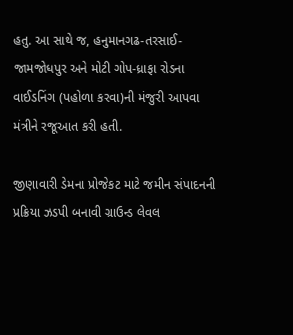હતુ. આ સાથે જ, હનુમાનગઢ-તરસાઈ-જામજોધપુર અને મોટી ગોપ-ધ્રાફા રોડના વાઈડનિંગ (પહોળા કરવા)ની મંજુરી આપવા મંત્રીને રજૂઆત કરી હતી.

જીણાવારી ડેમના પ્રોજેકટ માટે જમીન સંપાદનની પ્રક્રિયા ઝડપી બનાવી ગ્રાઉન્ડ લેવલ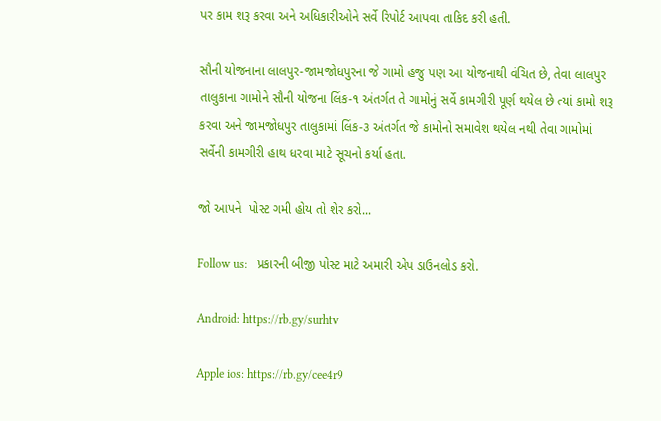પર કામ શરૂ કરવા અને અધિકારીઓને સર્વે રિપોર્ટ આપવા તાકિદ કરી હતી.

સૌની યોજનાના લાલપુર-જામજોધપુરના જે ગામો હજુ પણ આ યોજનાથી વંચિત છે, તેવા લાલપુર તાલુકાના ગામોને સૌની યોજના લિંક-૧ અંતર્ગત તે ગામોનું સર્વે કામગીરી પૂર્ણ થયેલ છે ત્યાં કામો શરૂ કરવા અને જામજોધપુર તાલુકામાં લિંક-૩ અંતર્ગત જે કામોનો સમાવેશ થયેલ નથી તેવા ગામોમાં સર્વેની કામગીરી હાથ ધરવા માટે સૂચનો કર્યા હતા.

જો આપને  પોસ્ટ ગમી હોય તો શેર કરો...

Follow us:   પ્રકારની બીજી પોસ્ટ માટે અમારી એપ ડાઉનલોડ કરો.

Android: https://rb.gy/surhtv

Apple ios: https://rb.gy/cee4r9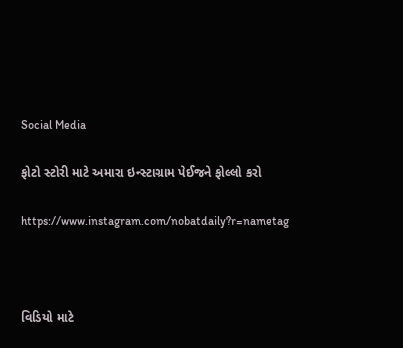Social Media

ફોટો સ્ટોરી માટે અમારા ઇન્સ્ટાગ્રામ પેઈજને ફોલ્લો કરો

https://www.instagram.com/nobatdaily?r=nametag



વિડિયો માટે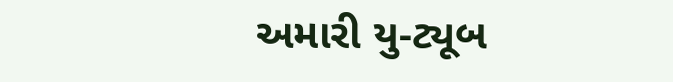અમારી યુ-ટ્યૂબ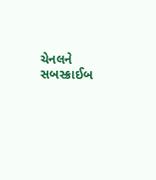ચેનલને સબસ્ક્રાઈબ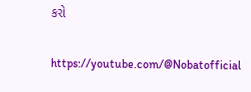કરો

https://youtube.com/@Nobatofficial